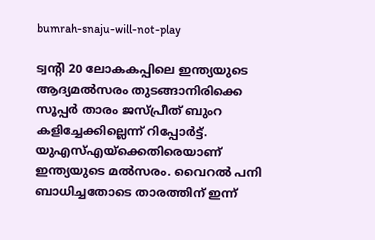bumrah-snaju-will-not-play

ട്വന്‍റി 20 ലോകകപ്പിലെ ഇന്ത്യയുടെ ആദ്യമല്‍സരം തുടങ്ങാനിരിക്കെ സൂപ്പര്‍ താരം ജസ്പ്രീത് ബുംറ കളിച്ചേക്കില്ലെന്ന് റിപ്പോര്‍ട്ട്. യുഎസ്എയ്ക്കെതിരെയാണ് ഇന്ത്യയുടെ മല്‍സരം. വൈറല്‍ പനി ബാധിച്ചതോടെ താരത്തിന് ഇന്ന്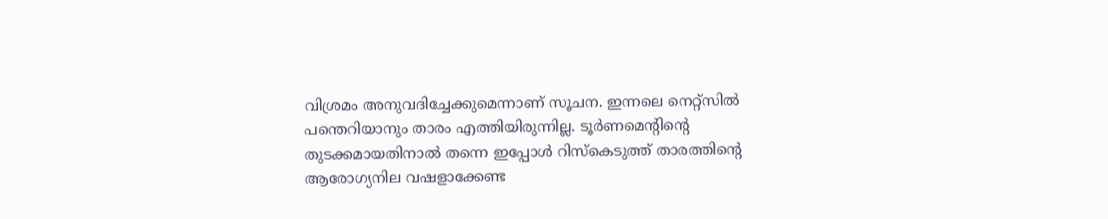വിശ്രമം അനുവദിച്ചേക്കുമെന്നാണ് സൂചന. ഇന്നലെ നെറ്റ്സില്‍ പന്തെറിയാനും താരം എത്തിയിരുന്നില്ല. ടൂര്‍ണമെന്‍റിന്‍റെ തുടക്കമായതിനാല്‍ തന്നെ ഇപ്പോള്‍ റിസ്കെടുത്ത് താരത്തിന്‍റെ ആരോഗ്യനില വഷളാക്കേണ്ട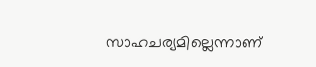സാഹചര്യമില്ലെന്നാണ്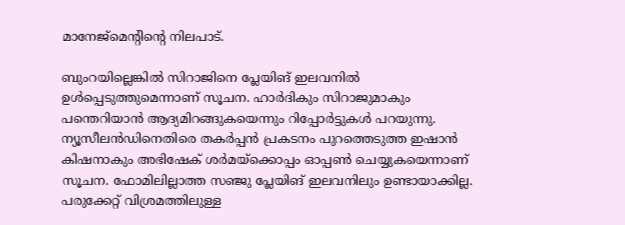മാനേജ്മെന്‍റിന്‍റെ നിലപാട്.

ബുംറയില്ലെങ്കില്‍ സിറാജിനെ പ്ലേയിങ് ഇലവനില്‍ ഉള്‍പ്പെടുത്തുമെന്നാണ് സൂചന. ഹാര്‍ദികും സിറാജുമാകും പന്തെറിയാന്‍ ആദ്യമിറങ്ങുകയെന്നും റിപ്പോര്‍ട്ടുകള്‍ പറയുന്നു.  ന്യൂസീലന്‍ഡിനെതിരെ തകര്‍പ്പന്‍ പ്രകടനം പുറത്തെടുത്ത ഇഷാന്‍ കിഷനാകും അഭിഷേക് ശര്‍മയ്ക്കൊപ്പം ഓപ്പണ്‍ ചെയ്യുകയെന്നാണ് സൂചന. ഫോമിലില്ലാത്ത സഞ്ജു പ്ലേയിങ് ഇലവനിലും ഉണ്ടായാക്കില്ല.  പരുക്കേറ്റ് വിശ്രമത്തിലുള്ള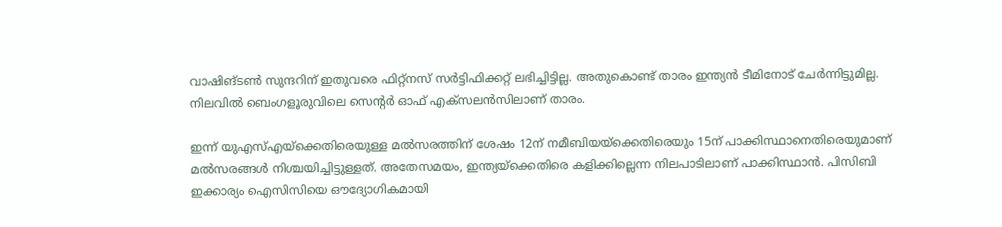വാഷിങ്ടണ്‍ സുന്ദറിന് ഇതുവരെ ഫിറ്റ്നസ് സര്‍ട്ടിഫിക്കറ്റ് ലഭിച്ചിട്ടില്ല. അതുകൊണ്ട് താരം ഇന്ത്യന്‍ ടീമിനോട് ചേര്‍ന്നിട്ടുമില്ല. നിലവില്‍ ബെംഗളൂരുവിലെ സെന്‍റര്‍ ഓഫ് എക്സലന്‍സിലാണ് താരം.

ഇന്ന് യുഎസ്എയ്ക്കെതിരെയുള്ള മല്‍സരത്തിന് ശേഷം 12ന് നമീബിയയ്ക്കെതിരെയും 15ന് പാക്കിസ്ഥാനെതിരെയുമാണ് മല്‍സരങ്ങള്‍ നിശ്ചയിച്ചിട്ടുള്ളത്. അതേസമയം, ഇന്ത്യയ്ക്കെതിരെ കളിക്കില്ലെന്ന നിലപാടിലാണ് പാക്കിസ്ഥാന്‍. പിസിബി ഇക്കാര്യം ഐസിസിയെ ഔദ്യോഗികമായി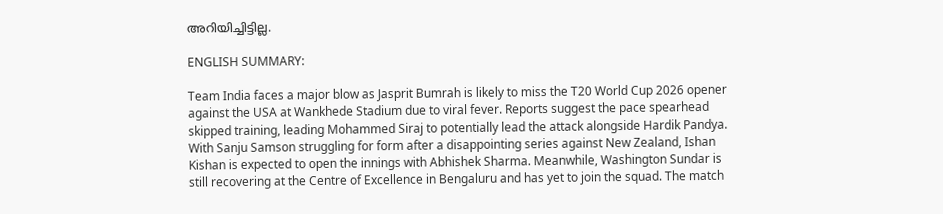അറിയിച്ചിട്ടില്ല.

ENGLISH SUMMARY:

Team India faces a major blow as Jasprit Bumrah is likely to miss the T20 World Cup 2026 opener against the USA at Wankhede Stadium due to viral fever. Reports suggest the pace spearhead skipped training, leading Mohammed Siraj to potentially lead the attack alongside Hardik Pandya. With Sanju Samson struggling for form after a disappointing series against New Zealand, Ishan Kishan is expected to open the innings with Abhishek Sharma. Meanwhile, Washington Sundar is still recovering at the Centre of Excellence in Bengaluru and has yet to join the squad. The match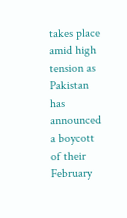takes place amid high tension as Pakistan has announced a boycott of their February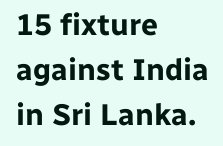15 fixture against India in Sri Lanka.